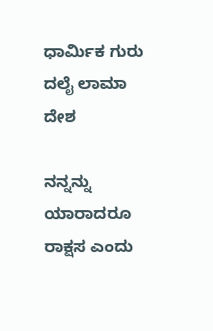ಧಾರ್ಮಿಕ ಗುರು ದಲೈ ಲಾಮಾ
ದೇಶ

ನನ್ನನ್ನು ಯಾರಾದರೂ ರಾಕ್ಷಸ ಎಂದು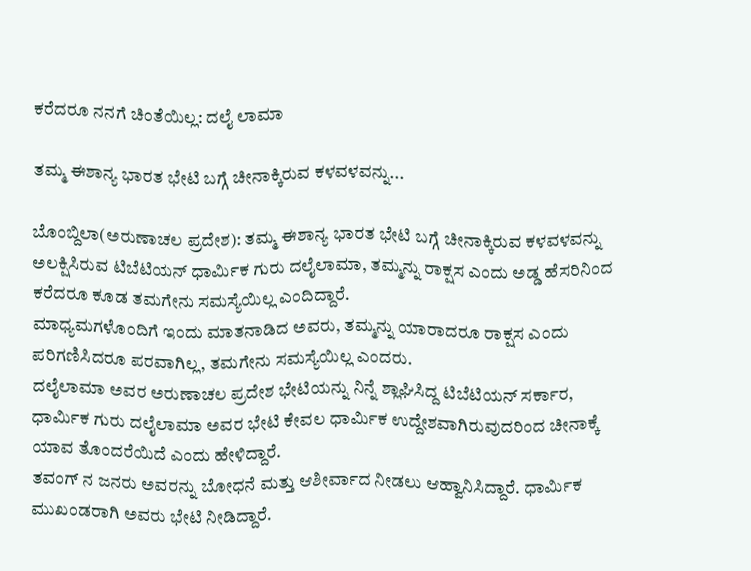ಕರೆದರೂ ನನಗೆ ಚಿಂತೆಯಿಲ್ಲ: ದಲೈ ಲಾಮಾ

ತಮ್ಮ ಈಶಾನ್ಯ ಭಾರತ ಭೇಟಿ ಬಗ್ಗೆ ಚೀನಾಕ್ಕಿರುವ ಕಳವಳವನ್ನು...

ಬೊಂಬ್ದಿಲಾ(ಅರುಣಾಚಲ ಪ್ರದೇಶ): ತಮ್ಮ ಈಶಾನ್ಯ ಭಾರತ ಭೇಟಿ ಬಗ್ಗೆ ಚೀನಾಕ್ಕಿರುವ ಕಳವಳವನ್ನು ಅಲಕ್ಷಿಸಿರುವ ಟಿಬೆಟಿಯನ್ ಧಾರ್ಮಿಕ ಗುರು ದಲೈಲಾಮಾ, ತಮ್ಮನ್ನು ರಾಕ್ಷಸ ಎಂದು ಅಡ್ಡ ಹೆಸರಿನಿಂದ ಕರೆದರೂ ಕೂಡ ತಮಗೇನು ಸಮಸ್ಯೆಯಿಲ್ಲ ಎಂದಿದ್ದಾರೆ.
ಮಾಧ್ಯಮಗಳೊಂದಿಗೆ ಇಂದು ಮಾತನಾಡಿದ ಅವರು, ತಮ್ಮನ್ನು ಯಾರಾದರೂ ರಾಕ್ಷಸ ಎಂದು ಪರಿಗಣಿಸಿದರೂ ಪರವಾಗಿಲ್ಲ, ತಮಗೇನು ಸಮಸ್ಯೆಯಿಲ್ಲ ಎಂದರು.
ದಲೈಲಾಮಾ ಅವರ ಅರುಣಾಚಲ ಪ್ರದೇಶ ಭೇಟಿಯನ್ನು ನಿನ್ನೆ ಶ್ಲಾಘಿಸಿದ್ದ ಟಿಬೆಟಿಯನ್ ಸರ್ಕಾರ, ಧಾರ್ಮಿಕ ಗುರು ದಲೈಲಾಮಾ ಅವರ ಭೇಟಿ ಕೇವಲ ಧಾರ್ಮಿಕ ಉದ್ದೇಶವಾಗಿರುವುದರಿಂದ ಚೀನಾಕ್ಕೆ ಯಾವ ತೊಂದರೆಯಿದೆ ಎಂದು ಹೇಳಿದ್ದಾರೆ.
ತವಂಗ್ ನ ಜನರು ಅವರನ್ನು ಬೋಧನೆ ಮತ್ತು ಆಶೀರ್ವಾದ ನೀಡಲು ಆಹ್ವಾನಿಸಿದ್ದಾರೆ. ಧಾರ್ಮಿಕ ಮುಖಂಡರಾಗಿ ಅವರು ಭೇಟಿ ನೀಡಿದ್ದಾರೆ.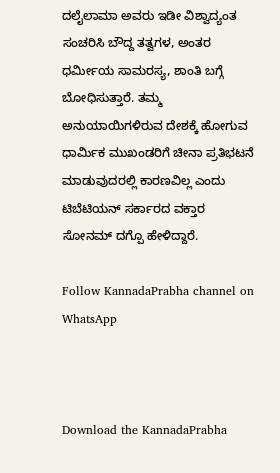ದಲೈಲಾಮಾ ಅವರು ಇಡೀ ವಿಶ್ವಾದ್ಯಂತ ಸಂಚರಿಸಿ ಬೌದ್ದ ತತ್ವಗಳ, ಅಂತರ ಧರ್ಮೀಯ ಸಾಮರಸ್ಯ, ಶಾಂತಿ ಬಗ್ಗೆ ಬೋಧಿಸುತ್ತಾರೆ. ತಮ್ಮ ಅನುಯಾಯಿಗಳಿರುವ ದೇಶಕ್ಕೆ ಹೋಗುವ ಧಾರ್ಮಿಕ ಮುಖಂಡರಿಗೆ ಚೀನಾ ಪ್ರತಿಭಟನೆ ಮಾಡುವುದರಲ್ಲಿ ಕಾರಣವಿಲ್ಲ ಎಂದು ಟಿಬೆಟಿಯನ್ ಸರ್ಕಾರದ ವಕ್ತಾರ ಸೋನಮ್ ದಗ್ಪೊ ಹೇಳಿದ್ದಾರೆ.

Follow KannadaPrabha channel on WhatsApp



Download the KannadaPrabha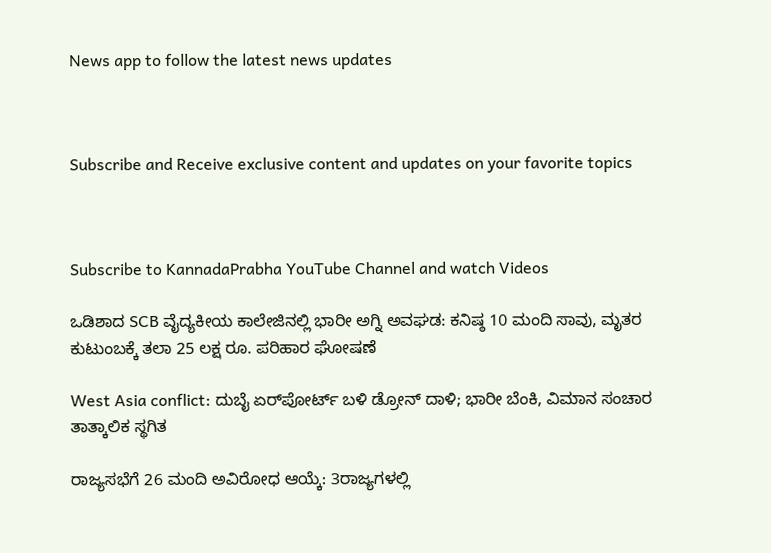News app to follow the latest news updates



Subscribe and Receive exclusive content and updates on your favorite topics



Subscribe to KannadaPrabha YouTube Channel and watch Videos

ಒಡಿಶಾದ SCB ವೈದ್ಯಕೀಯ ಕಾಲೇಜಿನಲ್ಲಿ ಭಾರೀ ಅಗ್ನಿ ಅವಘಡ: ಕನಿಷ್ಠ 10 ಮಂದಿ ಸಾವು, ಮೃತರ ಕುಟುಂಬಕ್ಕೆ ತಲಾ 25 ಲಕ್ಷ ರೂ. ಪರಿಹಾರ ಘೋಷಣೆ

West Asia conflict: ದುಬೈ ಏರ್‌ಪೋರ್ಟ್‌ ಬಳಿ ಡ್ರೋನ್‌ ದಾಳಿ; ಭಾರೀ ಬೆಂಕಿ, ವಿಮಾನ ಸಂಚಾರ ತಾತ್ಕಾಲಿಕ ಸ್ಥಗಿತ

ರಾಜ್ಯಸಭೆಗೆ 26 ಮಂದಿ ಅವಿರೋಧ ಆಯ್ಕೆ: 3ರಾಜ್ಯಗಳಲ್ಲಿ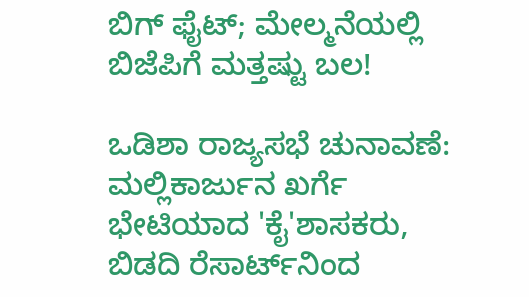ಬಿಗ್ ಫೈಟ್; ಮೇಲ್ಮನೆಯಲ್ಲಿ ಬಿಜೆಪಿಗೆ ಮತ್ತಷ್ಟು ಬಲ!

ಒಡಿಶಾ ರಾಜ್ಯಸಭೆ ಚುನಾವಣೆ: ಮಲ್ಲಿಕಾರ್ಜುನ ಖರ್ಗೆ ಭೇಟಿಯಾದ 'ಕೈ'ಶಾಸಕರು, ಬಿಡದಿ ರೆಸಾರ್ಟ್‌ನಿಂದ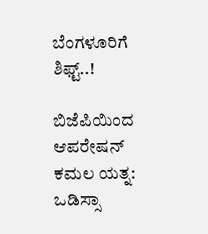ಬೆಂಗಳೂರಿಗೆ ಶಿಫ್ಟ್..!

ಬಿಜೆಪಿಯಿಂದ ಆಪರೇಷನ್ ಕಮಲ ಯತ್ನ: ಒಡಿಸ್ಸಾ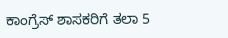ಕಾಂಗ್ರೆಸ್ ಶಾಸಕರಿಗೆ ತಲಾ 5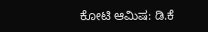ಕೋಟಿ ಆಮಿಷ: ಡಿ.ಕೆ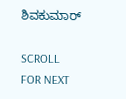ಶಿವಕುಮಾರ್

SCROLL FOR NEXT